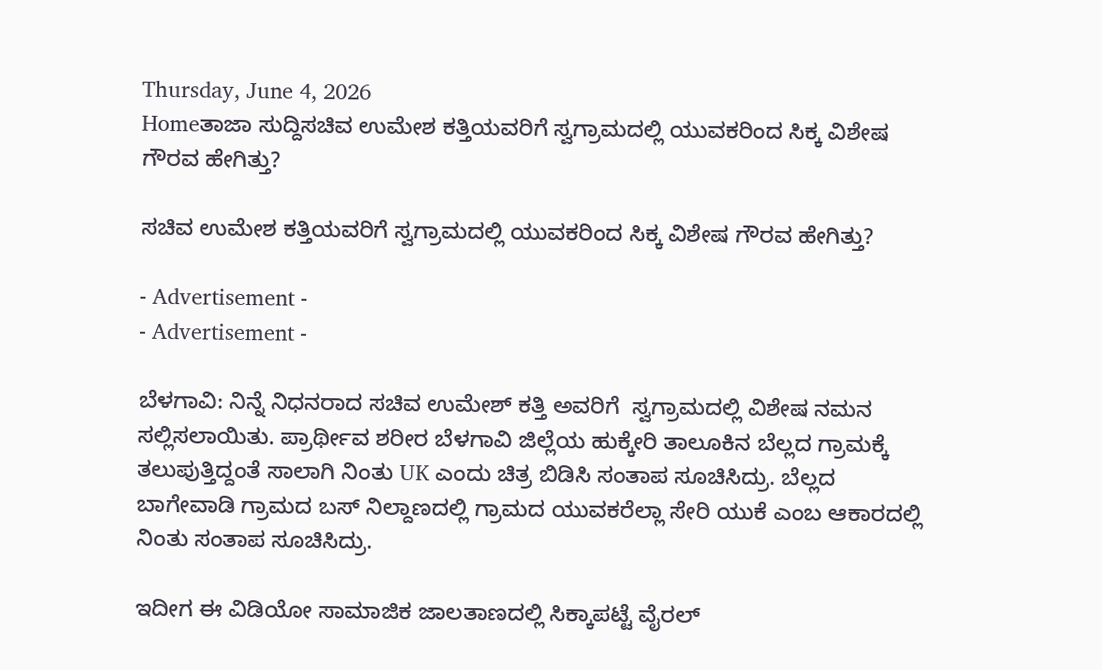Thursday, June 4, 2026
Homeತಾಜಾ ಸುದ್ದಿಸಚಿವ ಉಮೇಶ ಕತ್ತಿಯವರಿಗೆ ಸ್ವಗ್ರಾಮದಲ್ಲಿ ಯುವಕರಿಂದ ಸಿಕ್ಕ ವಿಶೇಷ ಗೌರವ ಹೇಗಿತ್ತು?

ಸಚಿವ ಉಮೇಶ ಕತ್ತಿಯವರಿಗೆ ಸ್ವಗ್ರಾಮದಲ್ಲಿ ಯುವಕರಿಂದ ಸಿಕ್ಕ ವಿಶೇಷ ಗೌರವ ಹೇಗಿತ್ತು?

- Advertisement -
- Advertisement -

ಬೆಳಗಾವಿ: ನಿನ್ನೆ ನಿಧನರಾದ ಸಚಿವ ಉಮೇಶ್ ಕತ್ತಿ ಅವರಿಗೆ  ಸ್ವಗ್ರಾಮದಲ್ಲಿ ವಿಶೇಷ ನಮನ ಸಲ್ಲಿಸಲಾಯಿತು. ಪ್ರಾರ್ಥೀವ ಶರೀರ ಬೆಳಗಾವಿ ಜಿಲ್ಲೆಯ ಹುಕ್ಕೇರಿ ತಾಲೂಕಿನ ಬೆಲ್ಲದ ಗ್ರಾಮಕ್ಕೆ ತಲುಪುತ್ತಿದ್ದಂತೆ ಸಾಲಾಗಿ ನಿಂತು UK ಎಂದು ಚಿತ್ರ ಬಿಡಿಸಿ ಸಂತಾಪ ಸೂಚಿಸಿದ್ರು. ಬೆಲ್ಲದ ಬಾಗೇವಾಡಿ ಗ್ರಾಮದ ಬಸ್ ನಿಲ್ದಾಣದಲ್ಲಿ ಗ್ರಾಮದ ಯುವಕರೆಲ್ಲಾ ಸೇರಿ ಯುಕೆ ಎಂಬ ಆಕಾರದಲ್ಲಿ ನಿಂತು ಸಂತಾಪ ಸೂಚಿಸಿದ್ರು.

ಇದೀಗ ಈ ವಿಡಿಯೋ ಸಾಮಾಜಿಕ ಜಾಲತಾಣದಲ್ಲಿ ಸಿಕ್ಕಾಪಟ್ಟೆ ವೈರಲ್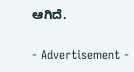ಆಗಿದೆ.

- Advertisement -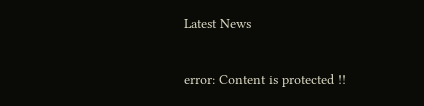Latest News

error: Content is protected !!